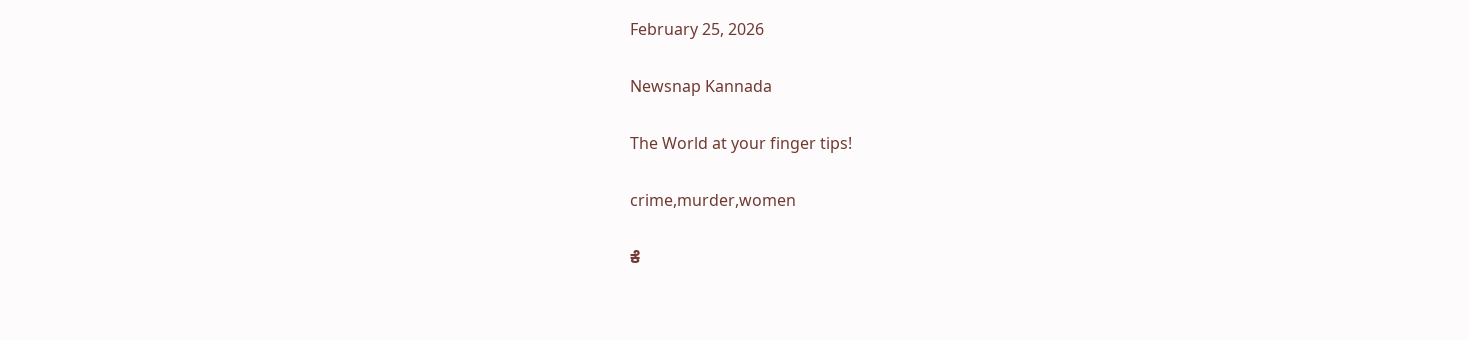February 25, 2026

Newsnap Kannada

The World at your finger tips!

crime,murder,women

ಕೆ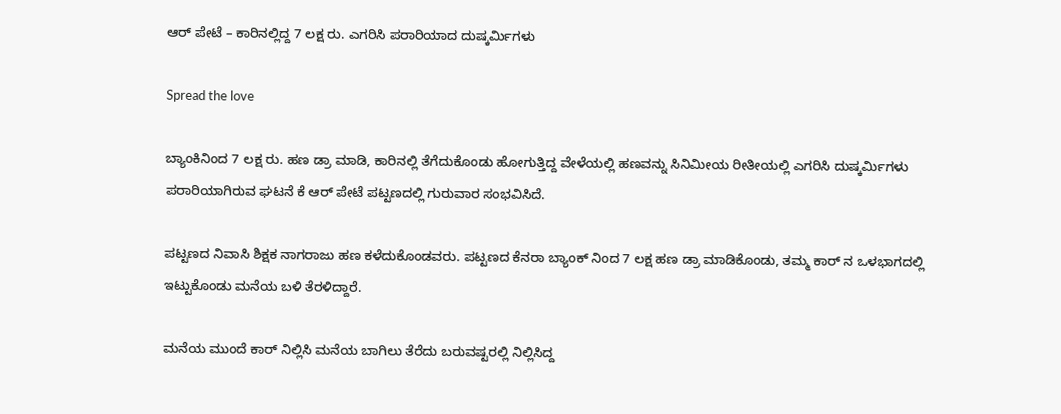ಆರ್ ಪೇಟೆ – ಕಾರಿನಲ್ಲಿದ್ದ 7 ಲಕ್ಷ ರು‌. ಎಗರಿಸಿ ಪರಾರಿಯಾದ ದುಷ್ಕರ್ಮಿಗಳು

Spread the love

ಬ್ಯಾಂಕಿನಿಂದ 7 ಲಕ್ಷ ರು. ಹಣ ಡ್ರಾ ಮಾಡಿ, ಕಾರಿನಲ್ಲಿ ತೆಗೆದುಕೊಂಡು ಹೋಗುತ್ತಿದ್ದ ವೇಳೆಯಲ್ಲಿ ಹಣವನ್ನು ಸಿನಿಮೀಯ ರೀತೀಯಲ್ಲಿ ಎಗರಿಸಿ ದುಷ್ಕರ್ಮಿಗಳು ಪರಾರಿಯಾಗಿರುವ ಘಟನೆ ಕೆ ಆರ್ ಪೇಟೆ ಪಟ್ಟಣದಲ್ಲಿ ಗುರುವಾರ ಸಂಭವಿಸಿದೆ.

ಪಟ್ಟಣದ ನಿವಾಸಿ ಶಿಕ್ಷಕ ನಾಗರಾಜು ಹಣ ಕಳೆದುಕೊಂಡವರು. ಪಟ್ಟಣದ ಕೆನರಾ ಬ್ಯಾಂಕ್ ನಿಂದ 7 ಲಕ್ಷ ಹಣ ಡ್ರಾ ಮಾಡಿಕೊಂಡು, ತಮ್ಮ ಕಾರ್ ನ ಒಳಭಾಗದಲ್ಲಿ‌ ಇಟ್ಟುಕೊಂಡು ಮನೆಯ ಬಳಿ ತೆರಳಿದ್ದಾರೆ‌.

ಮನೆಯ ಮುಂದೆ ಕಾರ್ ನಿಲ್ಲಿಸಿ ಮನೆಯ ಬಾಗಿಲು ತೆರೆದು ಬರುವಷ್ಟರಲ್ಲಿ ನಿಲ್ಲಿಸಿದ್ದ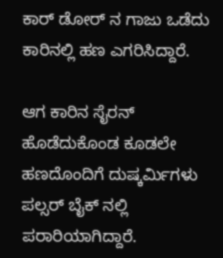ಕಾರ್ ಡೋರ್ ನ ಗಾಜು ಒಡೆದು ಕಾರಿನಲ್ಲಿ ಹಣ ಎಗರಿಸಿದ್ದಾರೆ.

ಆಗ ಕಾರಿನ ಸೈರನ್ ಹೊಡೆದುಕೊಂಡ ಕೂಡಲೇ ಹಣದೊಂದಿಗೆ ದುಷ್ಕರ್ಮಿಗಳು ಪಲ್ಸರ್ ಬೈಕ್ ನಲ್ಲಿ ಪರಾರಿಯಾಗಿದ್ದಾರೆ.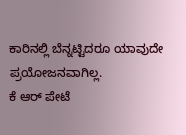ಕಾರಿನಲ್ಲಿ ಬೆನ್ನಟ್ಟಿದರೂ‌ ಯಾವುದೇ ಪ್ರಯೋಜನವಾಗಿಲ್ಲ.
ಕೆ ಆರ್ ಪೇಟೆ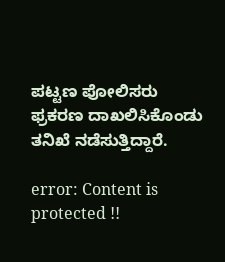ಪಟ್ಟಣ ಪೋಲಿಸರು ಫ್ರಕರಣ ದಾಖಲಿಸಿಕೊಂಡು ತನಿಖೆ ನಡೆಸುತ್ತಿದ್ದಾರೆ.

error: Content is protected !!